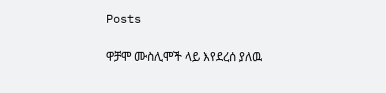Posts

ዋቻሞ ሙስሊሞች ላይ እየደረሰ ያለዉ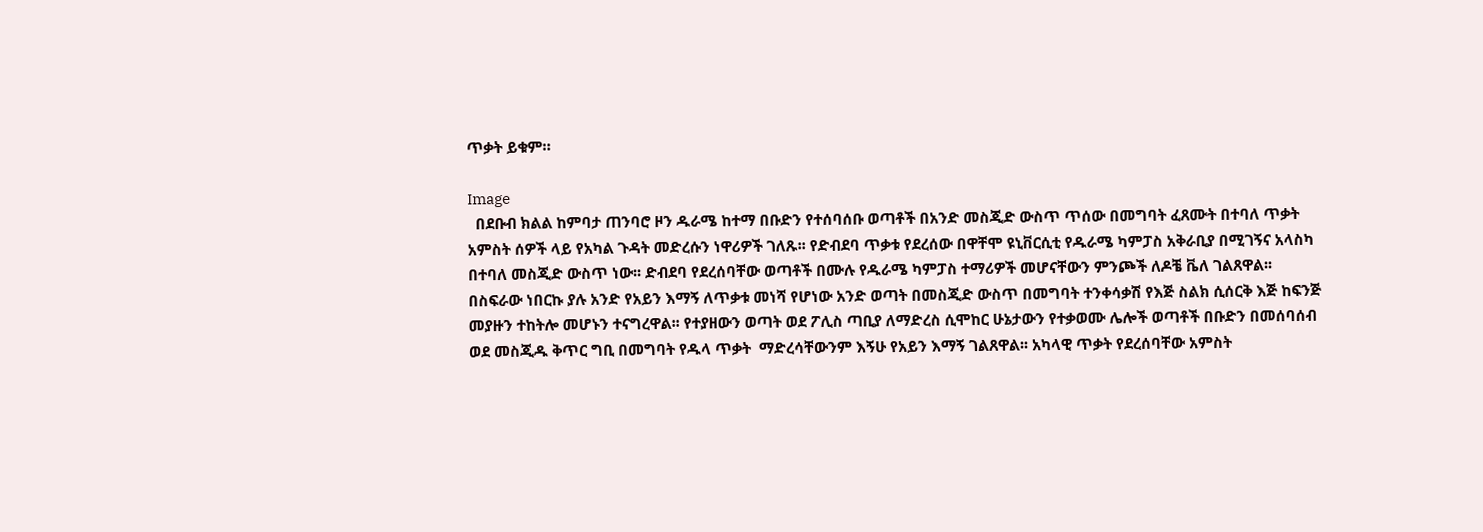ጥቃት ይቁም።

Image
  በደቡብ ክልል ከምባታ ጠንባሮ ዞን ዱራሜ ከተማ በቡድን የተሰባሰቡ ወጣቶች በአንድ መስጂድ ውስጥ ጥሰው በመግባት ፈጸሙት በተባለ ጥቃት አምስት ሰዎች ላይ የአካል ጉዳት መድረሱን ነዋሪዎች ገለጹ፡፡ የድብደባ ጥቃቱ የደረሰው በዋቸሞ ዩኒቨርሲቲ የዱራሜ ካምፓስ አቅራቢያ በሚገኝና አላስካ በተባለ መስጂድ ውስጥ ነው፡፡ ድብደባ የደረሰባቸው ወጣቶች በሙሉ የዱራሜ ካምፓስ ተማሪዎች መሆናቸውን ምንጮች ለዶቼ ቬለ ገልጸዋል፡፡ በስፍራው ነበርኩ ያሉ አንድ የአይን እማኝ ለጥቃቱ መነሻ የሆነው አንድ ወጣት በመስጂድ ውስጥ በመግባት ተንቀሳቃሽ የእጅ ስልክ ሲሰርቅ እጅ ከፍንጅ መያዙን ተከትሎ መሆኑን ተናግረዋል፡፡ የተያዘውን ወጣት ወደ ፖሊስ ጣቢያ ለማድረስ ሲሞከር ሁኔታውን የተቃወሙ ሌሎች ወጣቶች በቡድን በመሰባሰብ ወደ መስጂዱ ቅጥር ግቢ በመግባት የዱላ ጥቃት  ማድረሳቸውንም እኝሁ የአይን እማኝ ገልጸዋል፡፡ አካላዊ ጥቃት የደረሰባቸው አምስት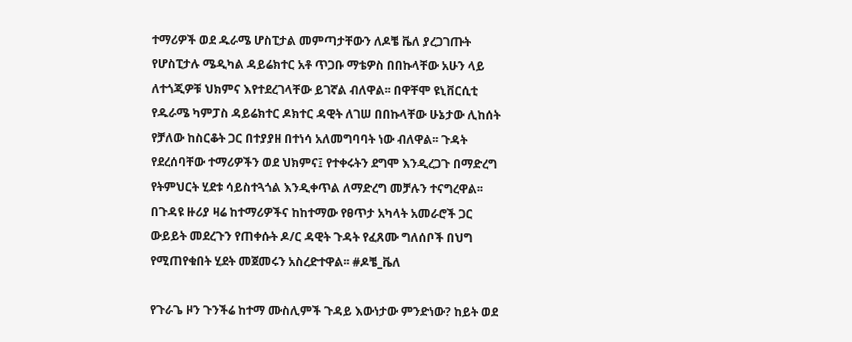ተማሪዎች ወደ ዱራሜ ሆስፒታል መምጣታቸውን ለዶቼ ቬለ ያረጋገጡት የሆስፒታሉ ሜዲካል ዳይሬክተር አቶ ጥጋቡ ማቴዎስ በበኩላቸው አሁን ላይ ለተጎጂዎቹ ህክምና እየተደረገላቸው ይገኛል ብለዋል፡፡ በዋቸሞ ዩኒቨርሲቲ የዱራሜ ካምፓስ ዳይሬክተር ዶክተር ዳዊት ለገሠ በበኩላቸው ሁኔታው ሊከሰት የቻለው ከስርቆት ጋር በተያያዘ በተነሳ አለመግባባት ነው ብለዋል፡፡ ጉዳት የደረሰባቸው ተማሪዎችን ወደ ህክምና፤ የተቀሩትን ደግሞ እንዲረጋጉ በማድረግ የትምህርት ሂደቱ ሳይስተጓጎል እንዲቀጥል ለማድረግ መቻሉን ተናግረዋል፡፡ በጉዳዩ ዙሪያ ዛሬ ከተማሪዎችና ከከተማው የፀጥታ አካላት አመራሮች ጋር ውይይት መደረጉን የጠቀሱት ዶ/ር ዳዊት ጉዳት የፈጸሙ ግለሰቦች በህግ የሚጠየቁበት ሂደት መጀመሩን አስረድተዋል፡፡ #ዶቼ_ቬለ

የጉራጌ ዞን ጉንችሬ ከተማ ሙስሊምች ጉዳይ እውነታው ምንድነው? ከይት ወደ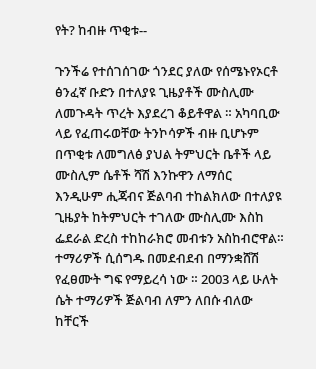የት? ከብዙ ጥቂቱ--

ጉንችሬ የተሰገሰገው ጎንደር ያለው የሰሜኑየኦርቶ ፅንፈኛ ቡድን በተለያዩ ጊዜያቶች ሙስሊሙ ለመጉዳት ጥረት እያደረገ ቆይቶዋል ። አካባቢው ላይ የፈጠሩወቸው ትንኮሳዎች ብዙ ቢሆኑም በጥቂቱ ለመግለፅ ያህል ትምህርት ቤቶች ላይ ሙስሊም ሴቶች ሻሽ እንኩዋን ለማሰር  እንዲሁም ሒጃብና ጅልባብ ተከልክለው በተለያዩ ጊዜያት ከትምህርት ተገለው ሙስሊሙ እስከ ፌደራል ድረስ ተከከራክሮ መብቱን አስከብሮዋል። ተማሪዎች ሲሰግዱ በመደብደብ በማንቋሸሽ የፈፀሙት ግፍ የማይረሳ ነው ። 2003 ላይ ሁለት ሴት ተማሪዎች ጅልባብ ለምን ለበሱ ብለው ከቸርች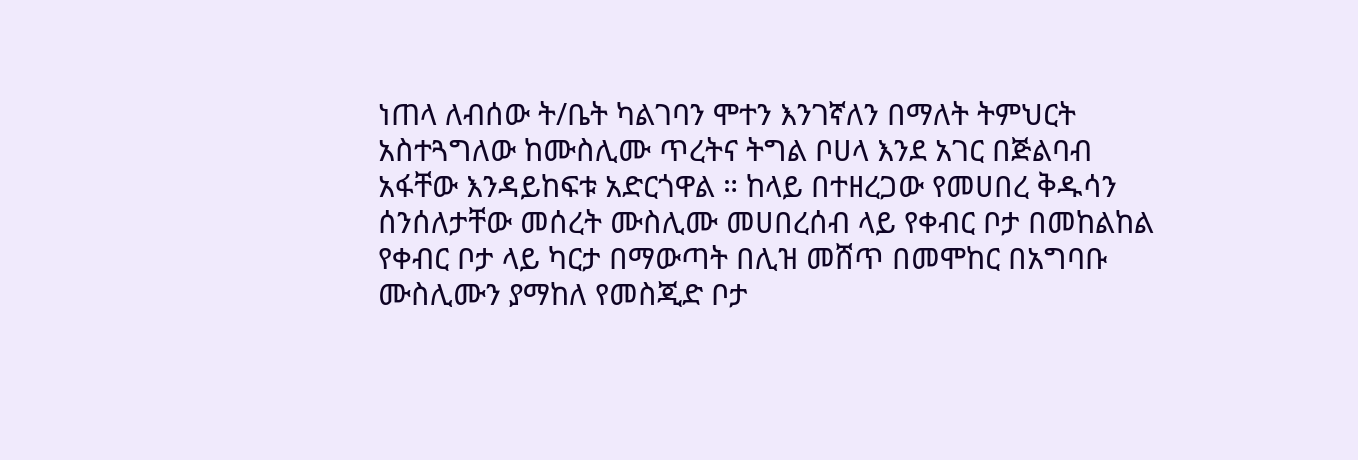ነጠላ ለብሰው ት/ቤት ካልገባን ሞተን እንገኛለን በማለት ትምህርት አስተጓግለው ከሙስሊሙ ጥረትና ትግል ቦሀላ እንደ አገር በጅልባብ አፋቸው እንዳይከፍቱ አድርጎዋል ። ከላይ በተዘረጋው የመሀበረ ቅዱሳን ሰንሰለታቸው መሰረት ሙስሊሙ መሀበረሰብ ላይ የቀብር ቦታ በመከልከል የቀብር ቦታ ላይ ካርታ በማውጣት በሊዝ መሸጥ በመሞከር በአግባቡ ሙስሊሙን ያማከለ የመስጂድ ቦታ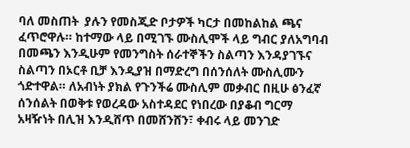ባለ መስጠት  ያሉን የመስጂድ ቦታዎች ካርታ በመከልከል ጫና ፈጥሮዋሉ። ከተማው ላይ በሚገኙ ሙስሊሞች ላይ ግብር ያለአግባብ በመጫን እንዲሁም የመንግስት ሰራተኞችን ስልጣን እንዳያገኙና ስልጣን በኦርቶ ቢቻ እንዲያዝ በማድረግ በሰንሰለት ሙስሊሙን ጎድተዋል። ለአብነት ያክል የጉንችሬ ሙስሊም መቃብር በዚሁ ፅንፈኛ ሰንሰልት በወቅቱ የወረዳው አስተዳደር የነበረው በያቆብ ግርማ አዛዥነት በሊዝ እንዲሸጥ በመሸንሸን፣ ቀብሩ ላይ መንገድ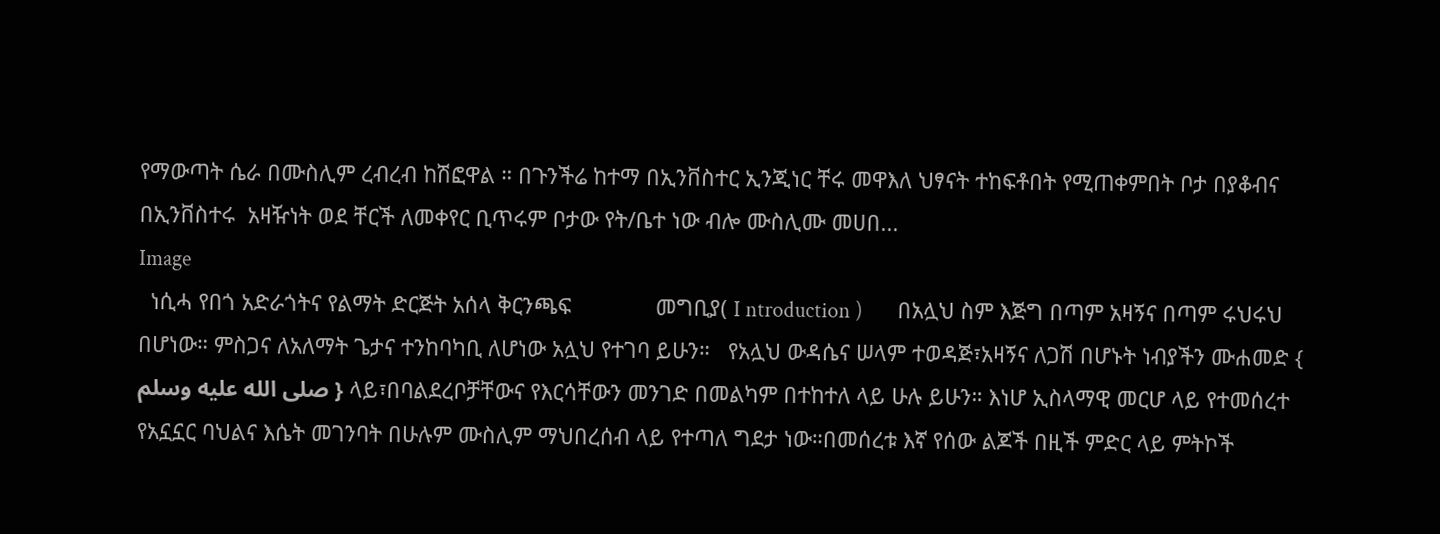የማውጣት ሴራ በሙስሊም ረብረብ ከሽፎዋል ። በጉንችሬ ከተማ በኢንቨስተር ኢንጂነር ቸሩ መዋእለ ህፃናት ተከፍቶበት የሚጠቀምበት ቦታ በያቆብና በኢንቨስተሩ  አዛዥነት ወደ ቸርች ለመቀየር ቢጥሩም ቦታው የት/ቤተ ነው ብሎ ሙስሊሙ መሀበ...
Image
  ነሲሓ የበጎ አድራጎትና የልማት ድርጅት አሰላ ቅርንጫፍ              መግቢያ( I ntroduction )       በአሏህ ስም እጅግ በጣም አዛኝና በጣም ሩህሩህ በሆነው። ምስጋና ለአለማት ጌታና ተንከባካቢ ለሆነው አሏህ የተገባ ይሁን።   የአሏህ ውዳሴና ሠላም ተወዳጅ፣አዛኝና ለጋሽ በሆኑት ነብያችን ሙሐመድ { صلى الله عليه وسلم } ላይ፣በባልደረቦቻቸውና የእርሳቸውን መንገድ በመልካም በተከተለ ላይ ሁሉ ይሁን። እነሆ ኢስላማዊ መርሆ ላይ የተመሰረተ የአኗኗር ባህልና እሴት መገንባት በሁሉም ሙስሊም ማህበረሰብ ላይ የተጣለ ግደታ ነው።በመሰረቱ እኛ የሰው ልጆች በዚች ምድር ላይ ምትኮች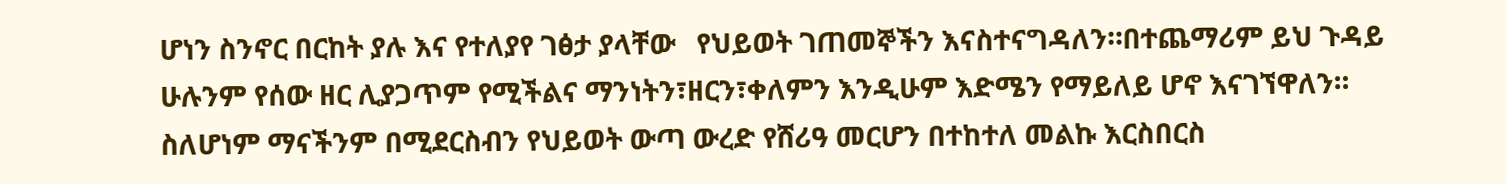ሆነን ስንኖር በርከት ያሉ እና የተለያየ ገፅታ ያላቸው   የህይወት ገጠመኞችን እናስተናግዳለን።በተጨማሪም ይህ ጉዳይ ሁሉንም የሰው ዘር ሊያጋጥም የሚችልና ማንነትን፣ዘርን፣ቀለምን እንዲሁም እድሜን የማይለይ ሆኖ እናገኘዋለን። ስለሆነም ማናችንም በሚደርስብን የህይወት ውጣ ውረድ የሸሪዓ መርሆን በተከተለ መልኩ እርስበርስ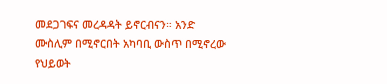መደጋገፍና መረዳዳት ይኖርብናን። አንድ ሙስሊም በሚኖርበት አካባቢ ውስጥ በሚኖረው የህይወት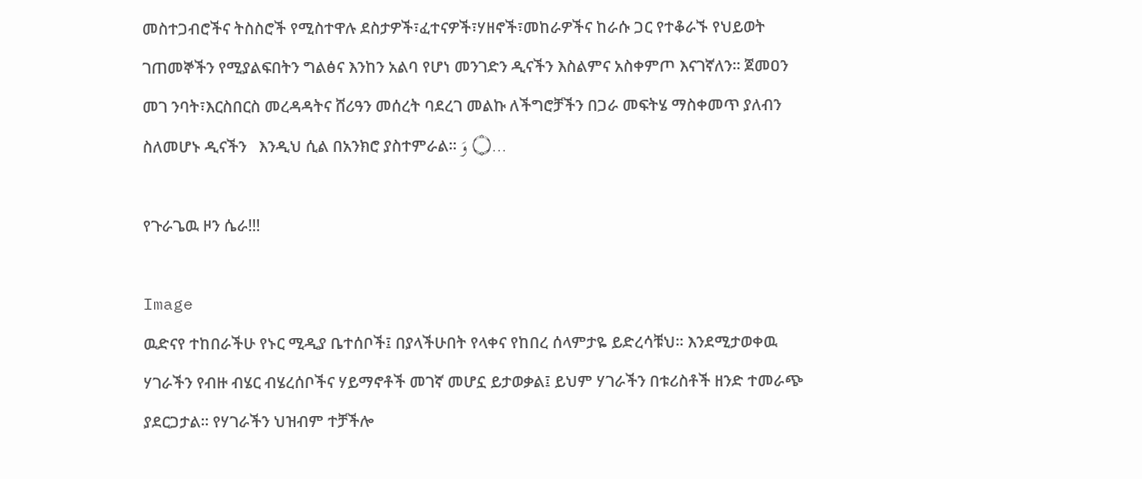መስተጋብሮችና ትስስሮች የሚስተዋሉ ደስታዎች፣ፈተናዎች፣ሃዘኖች፣መከራዎችና ከራሱ ጋር የተቆራኙ የህይወት ገጠመኞችን የሚያልፍበትን ግልፅና እንከን አልባ የሆነ መንገድን ዲናችን እስልምና አስቀምጦ እናገኛለን። ጀመዐን መገ ንባት፣እርስበርስ መረዳዳትና ሸሪዓን መሰረት ባደረገ መልኩ ለችግሮቻችን በጋራ መፍትሄ ማስቀመጥ ያለብን ስለመሆኑ ዲናችን   እንዲህ ሲል በአንክሮ ያስተምራል። ۝ وَ...

የጉራጌዉ ዞን ሴራ!!!

Image
ዉድናየ ተከበራችሁ የኑር ሚዲያ ቤተሰቦች፤ በያላችሁበት የላቀና የከበረ ሰላምታዬ ይድረሳቹህ። እንደሚታወቀዉ ሃገራችን የብዙ ብሄር ብሄረሰቦችና ሃይማኖቶች መገኛ መሆኗ ይታወቃል፤ ይህም ሃገራችን በቱሪስቶች ዘንድ ተመራጭ ያደርጋታል። የሃገራችን ህዝብም ተቻችሎ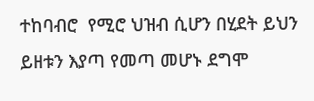ተከባብሮ  የሚሮ ህዝብ ሲሆን በሂደት ይህን ይዘቱን እያጣ የመጣ መሆኑ ደግሞ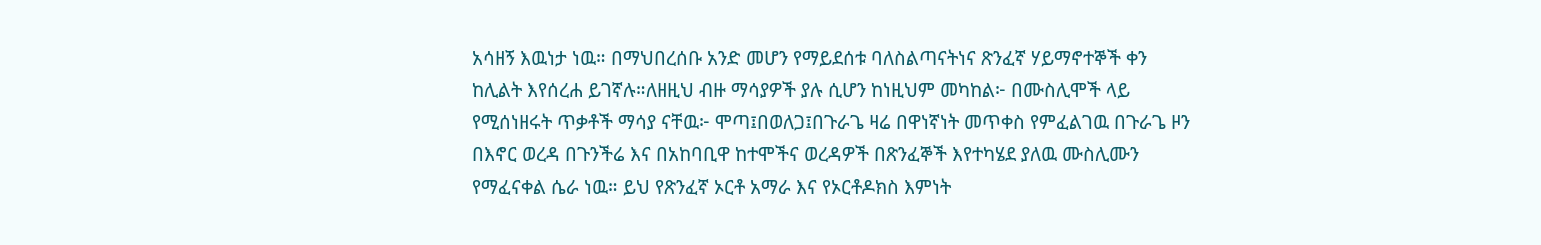አሳዘኝ እዉነታ ነዉ። በማህበረሰቡ አንድ መሆን የማይደሰቱ ባለስልጣናትነና ጽንፈኛ ሃይማኖተኞች ቀን ከሊልት እየሰረሐ ይገኛሉ።ለዘዚህ ብዙ ማሳያዎች ያሉ ሲሆን ከነዚህም መካከል፦ በሙስሊሞች ላይ የሚሰነዘሩት ጥቃቶች ማሳያ ናቸዉ፦ ሞጣ፤በወለጋ፤በጉራጌ ዛሬ በዋነኛነት መጥቀስ የምፈልገዉ በጉራጌ ዞን በእኖር ወረዳ በጉንችሬ እና በአከባቢዋ ከተሞችና ወረዳዎች በጽንፈኞች እየተካሄደ ያለዉ ሙስሊሙን የማፈናቀል ሴራ ነዉ። ይህ የጽንፈኛ ኦርቶ አማራ እና የኦርቶዶክስ እምነት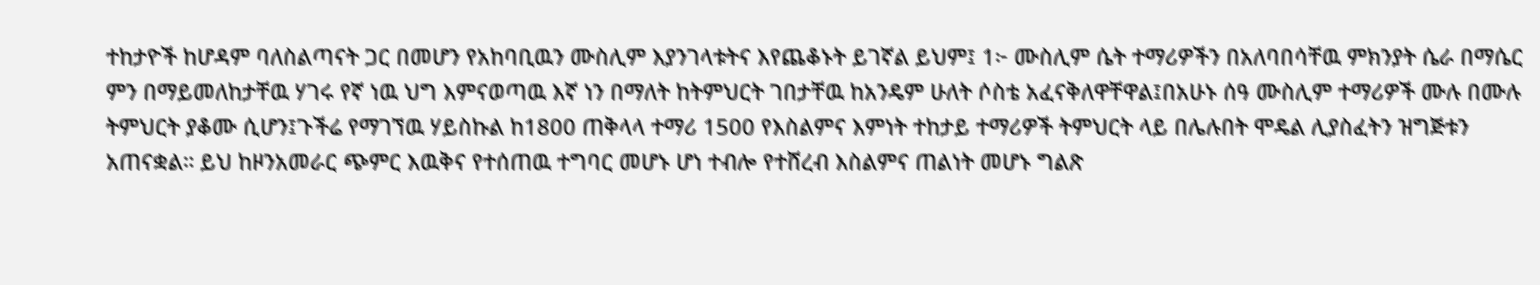ተከታዮች ከሆዳም ባለስልጣናት ጋር በመሆን የአከባቢዉን ሙስሊም እያንገላቱትና እየጨቆኑት ይገኛል ይህም፤ 1፦ ሙስሊም ሴት ተማሪዎችን በአለባበሳቸዉ ምክንያት ሴራ በማሴር ምን በማይመለከታቸዉ ሃገሩ የኛ ነዉ ህግ እምናወጣዉ እኛ ነን በማለት ከትምህርት ገበታቸዉ ከአንዴም ሁለት ሶስቴ አፈናቅለዋቸዋል፤በአሁኑ ሰዓ ሙስሊም ተማሪዎች ሙሉ በሙሉ ትምህርት ያቆሙ ሲሆን፤ጉችሬ የማገኘዉ ሃይስኩል ከ1800 ጠቅላላ ተማሪ 1500 የእስልምና እምነት ተከታይ ተማሪዎች ትምህርት ላይ በሌሉበት ሞዴል ሊያስፈትን ዝግጅቱን አጠናቋል። ይህ ከዞንአመራር ጭምር እዉቅና የተሰጠዉ ተግባር መሆኑ ሆነ ተብሎ የተሸረብ እስልምና ጠልነት መሆኑ ግልጽ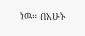ነዉ። በአሁኑ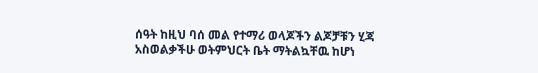ሰዓት ከዚህ ባሰ መል የተማሪ ወላጆችን ልጆቻቹን ሂጃ አስወልቃችሁ ወትምህርት ቤት ማትልኳቸዉ ከሆነ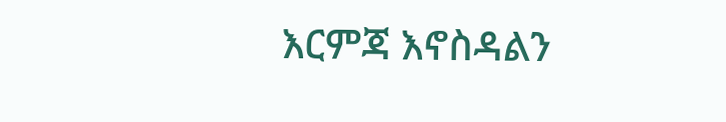እርምጃ እኖስዳልን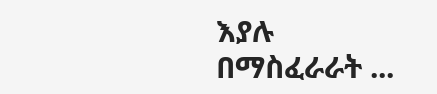እያሉ በማስፈራራት ...